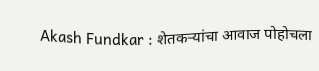Akash Fundkar : शेतकऱ्यांचा आवाज पोहोचला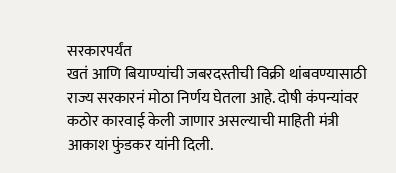सरकारपर्यंत
खतं आणि बियाण्यांची जबरदस्तीची विक्री थांबवण्यासाठी राज्य सरकारनं मोठा निर्णय घेतला आहे. दोषी कंपन्यांवर कठोर कारवाई केली जाणार असल्याची माहिती मंत्री आकाश फुंडकर यांनी दिली.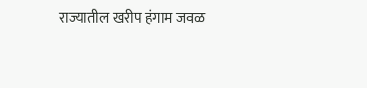राज्यातील खरीप हंगाम जवळ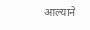आल्याने